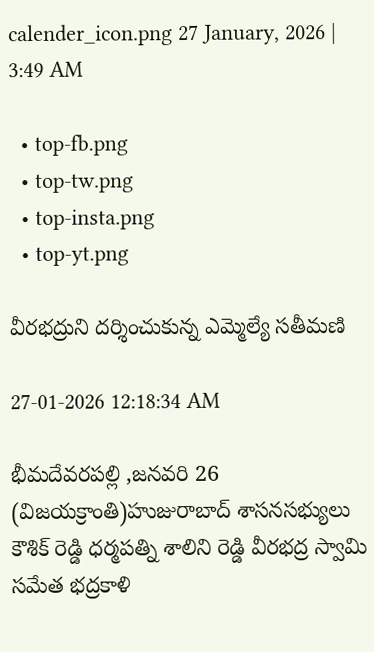calender_icon.png 27 January, 2026 | 3:49 AM

  • top-fb.png
  • top-tw.png
  • top-insta.png
  • top-yt.png

వీరభద్రుని దర్శించుకున్న ఎమ్మెల్యే సతీమణి

27-01-2026 12:18:34 AM

భీమదేవరపల్లి ,జనవరి 26 (విజయక్రాంతి)హుజురాబాద్ శాసనసభ్యులు కౌశిక్ రెడ్డి ధర్మపత్ని శాలిని రెడ్డి వీరభద్ర స్వామి సమేత భద్రకాళి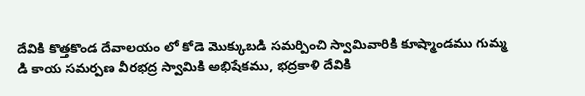దేవికి కొత్తకొండ దేవాలయం లో కోడె మొక్కుబడి సమర్పించి స్వామివారికి కూష్మాండము గుమ్మ డి కాయ సమర్పణ వీరభద్ర స్వామికి అభిషేకము, భద్రకాళి దేవికి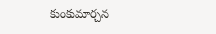కుంకుమార్చన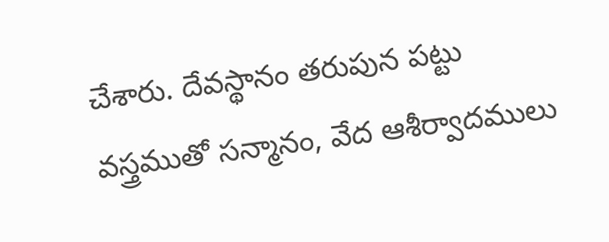చేశారు. దేవస్థానం తరుపున పట్టు వస్త్రముతో సన్మానం, వేద ఆశీర్వాదములు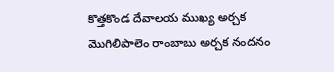కొత్తకొండ దేవాలయ ముఖ్య అర్చక మొగిలిపాలెం రాంబాబు అర్చక నందనం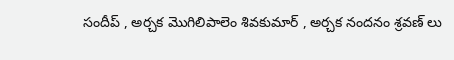సందీప్ , అర్చక మొగిలిపాలెం శివకుమార్ , అర్చక నందనం శ్రవణ్ లు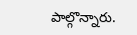పాల్గొన్నారు.